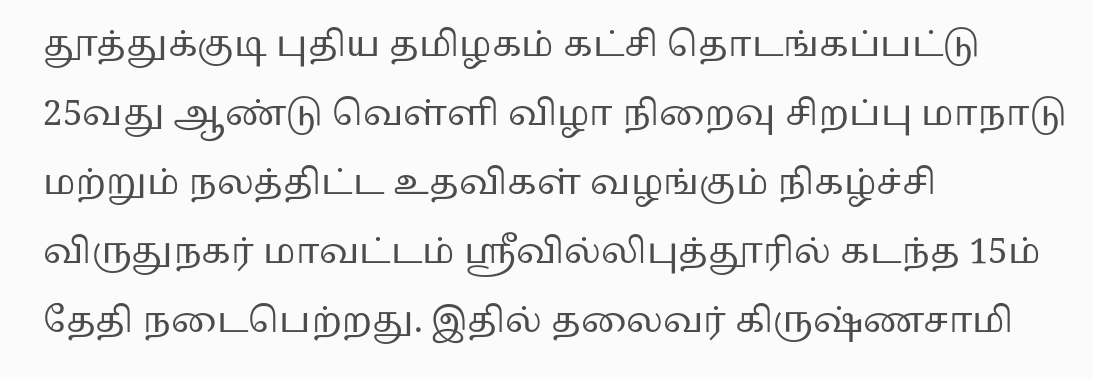தூத்துக்குடி புதிய தமிழகம் கட்சி தொடங்கப்பட்டு 25வது ஆண்டு வெள்ளி விழா நிறைவு சிறப்பு மாநாடு மற்றும் நலத்திட்ட உதவிகள் வழங்கும் நிகழ்ச்சி விருதுநகர் மாவட்டம் ஸ்ரீவில்லிபுத்தூரில் கடந்த 15ம் தேதி நடைபெற்றது. இதில் தலைவர் கிருஷ்ணசாமி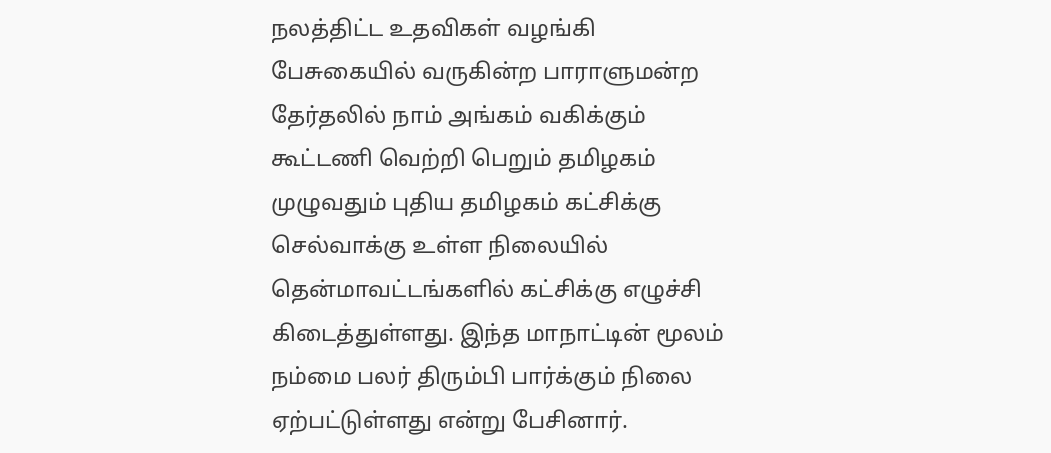நலத்திட்ட உதவிகள் வழங்கி பேசுகையில் வருகின்ற பாராளுமன்ற தேர்தலில் நாம் அங்கம் வகிக்கும் கூட்டணி வெற்றி பெறும் தமிழகம் முழுவதும் புதிய தமிழகம் கட்சிக்கு செல்வாக்கு உள்ள நிலையில் தென்மாவட்டங்களில் கட்சிக்கு எழுச்சி கிடைத்துள்ளது. இந்த மாநாட்டின் மூலம் நம்மை பலர் திரும்பி பார்க்கும் நிலை ஏற்பட்டுள்ளது என்று பேசினார்.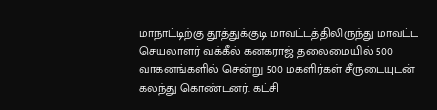மாநாட்டிற்கு தூத்துக்குடி மாவட்டத்திலிருந்து மாவட்ட செயலாளர் வக்கீல் கனகராஜ் தலைமையில் 500 வாகனங்களில் சென்று 500 மகளிர்கள் சீருடையுடன் கலந்து கொண்டனர். கட்சி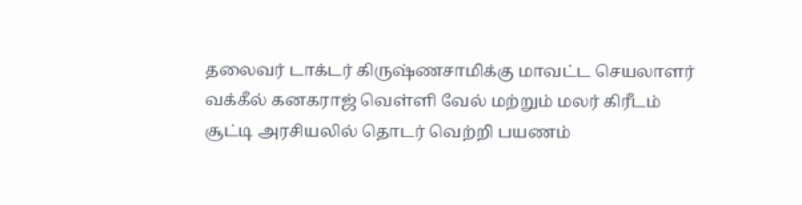தலைவர் டாக்டர் கிருஷ்ணசாமிக்கு மாவட்ட செயலாளர் வக்கீல் கனகராஜ் வெள்ளி வேல் மற்றும் மலர் கிரீடம் சூட்டி அரசியலில் தொடர் வெற்றி பயணம்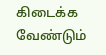கிடைக்க வேண்டும்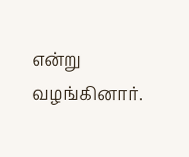என்று வழங்கினார்.